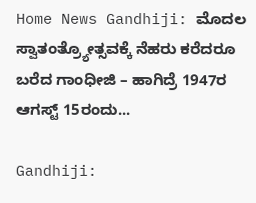Home News Gandhiji: ಮೊದಲ ಸ್ವಾತಂತ್ರ್ಯೋತ್ಸವಕ್ಕೆ ನೆಹರು ಕರೆದರೂ ಬರೆದ ಗಾಂಧೀಜಿ – ಹಾಗಿದ್ರೆ 1947ರ ಆಗಸ್ಟ್ 15ರಂದು...

Gandhiji: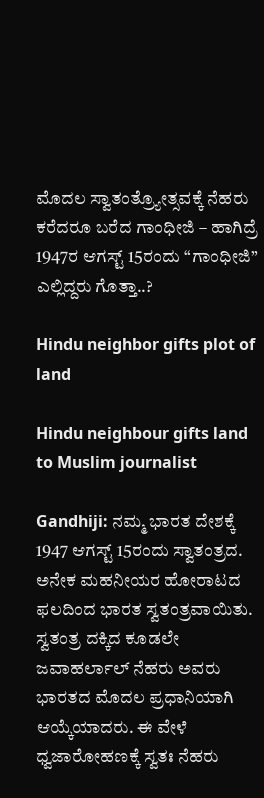ಮೊದಲ ಸ್ವಾತಂತ್ರ್ಯೋತ್ಸವಕ್ಕೆ ನೆಹರು ಕರೆದರೂ ಬರೆದ ಗಾಂಧೀಜಿ – ಹಾಗಿದ್ರೆ 1947ರ ಆಗಸ್ಟ್ 15ರಂದು “ಗಾಂಧೀಜಿ” ಎಲ್ಲಿದ್ದರು ಗೊತ್ತಾ..?

Hindu neighbor gifts plot of land

Hindu neighbour gifts land to Muslim journalist

Gandhiji: ನಮ್ಮ ಭಾರತ ದೇಶಕ್ಕೆ 1947 ಆಗಸ್ಟ್ 15ರಂದು ಸ್ವಾತಂತ್ರದ. ಅನೇಕ ಮಹನೀಯರ ಹೋರಾಟದ ಫಲದಿಂದ ಭಾರತ ಸ್ವತಂತ್ರವಾಯಿತು. ಸ್ವತಂತ್ರ ದಕ್ಕಿದ ಕೂಡಲೇ ಜವಾಹರ್ಲಾಲ್ ನೆಹರು ಅವರು ಭಾರತದ ಮೊದಲ ಪ್ರಧಾನಿಯಾಗಿ ಆಯ್ಕೆಯಾದರು. ಈ ವೇಳೆ ಧ್ವಜಾರೋಹಣಕ್ಕೆ ಸ್ವತಃ ನೆಹರು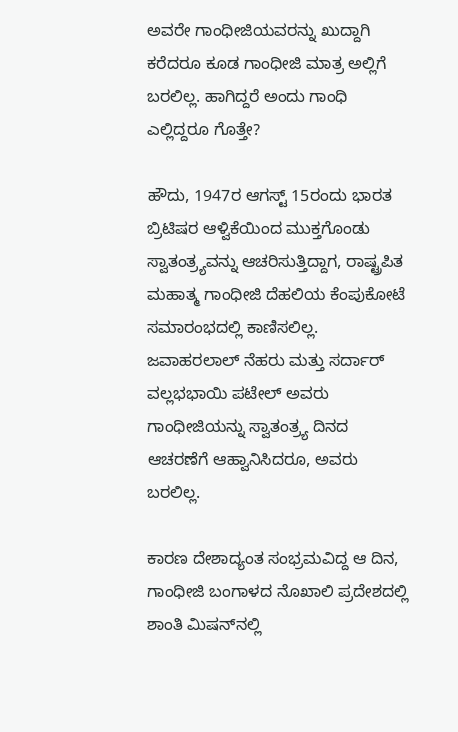ಅವರೇ ಗಾಂಧೀಜಿಯವರನ್ನು ಖುದ್ದಾಗಿ ಕರೆದರೂ ಕೂಡ ಗಾಂಧೀಜಿ ಮಾತ್ರ ಅಲ್ಲಿಗೆ ಬರಲಿಲ್ಲ. ಹಾಗಿದ್ದರೆ ಅಂದು ಗಾಂಧಿ ಎಲ್ಲಿದ್ದರೂ ಗೊತ್ತೇ?

ಹೌದು, 1947ರ ಆಗಸ್ಟ್ 15ರಂದು ಭಾರತ ಬ್ರಿಟಿಷರ ಆಳ್ವಿಕೆಯಿಂದ ಮುಕ್ತಗೊಂಡು ಸ್ವಾತಂತ್ರ್ಯವನ್ನು ಆಚರಿಸುತ್ತಿದ್ದಾಗ, ರಾಷ್ಟ್ರಪಿತ ಮಹಾತ್ಮ ಗಾಂಧೀಜಿ ದೆಹಲಿಯ ಕೆಂಪುಕೋಟೆ ಸಮಾರಂಭದಲ್ಲಿ ಕಾಣಿಸಲಿಲ್ಲ. ಜವಾಹರಲಾಲ್ ನೆಹರು ಮತ್ತು ಸರ್ದಾರ್ ವಲ್ಲಭಭಾಯಿ ಪಟೇಲ್ ಅವರು ಗಾಂಧೀಜಿಯನ್ನು ಸ್ವಾತಂತ್ರ್ಯ ದಿನದ ಆಚರಣೆಗೆ ಆಹ್ವಾನಿಸಿದರೂ, ಅವರು ಬರಲಿಲ್ಲ.

ಕಾರಣ ದೇಶಾದ್ಯಂತ ಸಂಭ್ರಮವಿದ್ದ ಆ ದಿನ, ಗಾಂಧೀಜಿ ಬಂಗಾಳದ ನೊಖಾಲಿ ಪ್ರದೇಶದಲ್ಲಿ ಶಾಂತಿ ಮಿಷನ್‌ನಲ್ಲಿ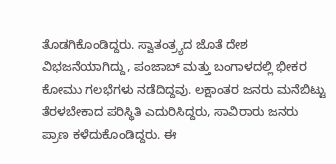ತೊಡಗಿಕೊಂಡಿದ್ದರು. ಸ್ವಾತಂತ್ರ್ಯದ ಜೊತೆ ದೇಶ ವಿಭಜನೆಯಾಗಿದ್ದು, ಪಂಜಾಬ್ ಮತ್ತು ಬಂಗಾಳದಲ್ಲಿ ಭೀಕರ ಕೋಮು ಗಲಭೆಗಳು ನಡೆದಿದ್ದವು. ಲಕ್ಷಾಂತರ ಜನರು ಮನೆಬಿಟ್ಟು ತೆರಳಬೇಕಾದ ಪರಿಸ್ಥಿತಿ ಎದುರಿಸಿದ್ದರು, ಸಾವಿರಾರು ಜನರು ಪ್ರಾಣ ಕಳೆದುಕೊಂಡಿದ್ದರು. ಈ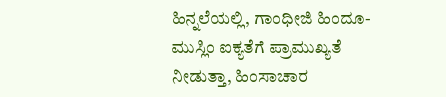ಹಿನ್ನಲೆಯಲ್ಲಿ, ಗಾಂಧೀಜಿ ಹಿಂದೂ-ಮುಸ್ಲಿಂ ಐಕ್ಯತೆಗೆ ಪ್ರಾಮುಖ್ಯತೆ ನೀಡುತ್ತಾ, ಹಿಂಸಾಚಾರ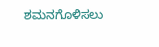ಶಮನಗೊಳಿಸಲು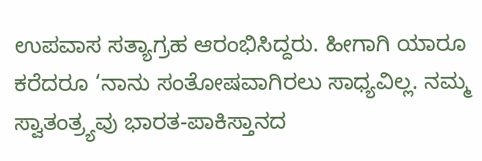ಉಪವಾಸ ಸತ್ಯಾಗ್ರಹ ಆರಂಭಿಸಿದ್ದರು. ಹೀಗಾಗಿ ಯಾರೂ ಕರೆದರೂ ‘ನಾನು ಸಂತೋಷವಾಗಿರಲು ಸಾಧ್ಯವಿಲ್ಲ. ನಮ್ಮ ಸ್ವಾತಂತ್ರ್ಯವು ಭಾರತ-ಪಾಕಿಸ್ತಾನದ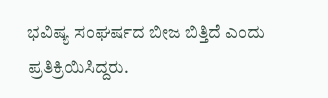ಭವಿಷ್ಯ ಸಂಘರ್ಷದ ಬೀಜ ಬಿತ್ತಿದೆ ಎಂದು ಪ್ರತಿಕ್ರಿಯಿಸಿದ್ದರು.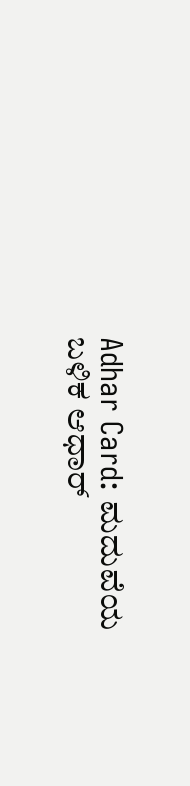Adhar Card: ಮದುವೆಯ ಬಳಿಕ ಆಧಾರ್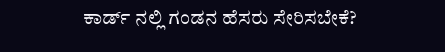ಕಾರ್ಡ್ ನಲ್ಲಿ ಗಂಡನ ಹೆಸರು ಸೇರಿಸಬೇಕೆ?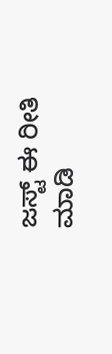ಜಸ್ಟ್ ಈ ರೀತಿ ಮಾಡಿ